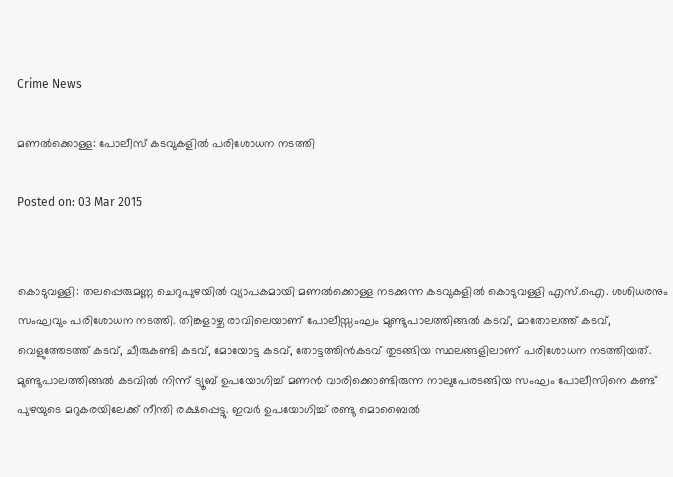Crime News

മണല്‍ക്കൊള്ള: പോലീസ് കടവുകളില്‍ പരിശോധന നടത്തി

Posted on: 03 Mar 2015


കൊടുവള്ളി: തലപ്പെരുമണ്ണ ചെറുപുഴയില്‍ വ്യാപകമായി മണല്‍ക്കൊള്ള നടക്കുന്ന കടവുകളില്‍ കൊടുവള്ളി എസ്.ഐ. ശശിധരനും സംഘവും പരിശോധന നടത്തി. തിങ്കളാഴ്ച രാവിലെയാണ് പോലീസ്സംഘം മുണ്ടുപാലത്തിങ്ങല്‍ കടവ്, മാതോലത്ത് കടവ്, വെളുത്തേടത്ത് കടവ്, ചീരുകണ്ടി കടവ്, മോയോട്ട കടവ്, തോട്ടത്തിന്‍കടവ് തുടങ്ങിയ സ്ഥലങ്ങളിലാണ് പരിശോധന നടത്തിയത്. മുണ്ടുപാലത്തിങ്ങല്‍ കടവില്‍ നിന്ന് ട്യൂബ് ഉപയോഗിച്ച് മണന്‍ വാരിക്കൊണ്ടിരുന്ന നാലുപേരടങ്ങിയ സംഘം പോലീസിനെ കണ്ട് പുഴയുടെ മറുകരയിലേക്ക് നീന്തി രക്ഷപ്പെട്ടു. ഇവര്‍ ഉപയോഗിച്ച് രണ്ടു മൊബൈല്‍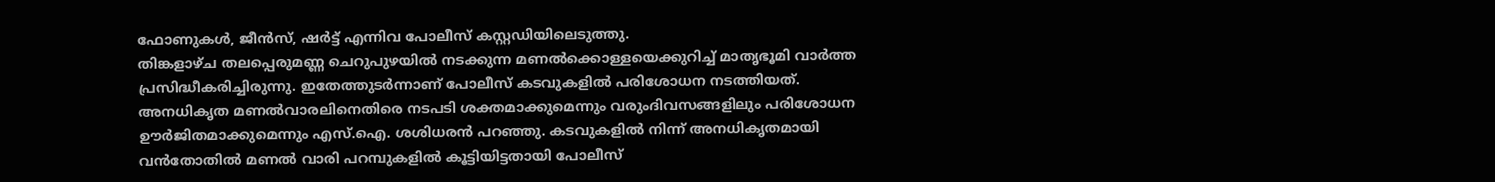ഫോണുകള്‍, ജീന്‍സ്, ഷര്‍ട്ട് എന്നിവ പോലീസ് കസ്റ്റഡിയിലെടുത്തു.
തിങ്കളാഴ്ച തലപ്പെരുമണ്ണ ചെറുപുഴയില്‍ നടക്കുന്ന മണല്‍ക്കൊള്ളയെക്കുറിച്ച് മാതൃഭൂമി വാര്‍ത്ത പ്രസിദ്ധീകരിച്ചിരുന്നു. ഇതേത്തുടര്‍ന്നാണ് പോലീസ് കടവുകളില്‍ പരിശോധന നടത്തിയത്.
അനധികൃത മണല്‍വാരലിനെതിരെ നടപടി ശക്തമാക്കുമെന്നും വരുംദിവസങ്ങളിലും പരിശോധന ഊര്‍ജിതമാക്കുമെന്നും എസ്.ഐ. ശശിധരന്‍ പറഞ്ഞു. കടവുകളില്‍ നിന്ന് അനധികൃതമായി വന്‍തോതില്‍ മണല്‍ വാരി പറമ്പുകളില്‍ കൂട്ടിയിട്ടതായി പോലീസ്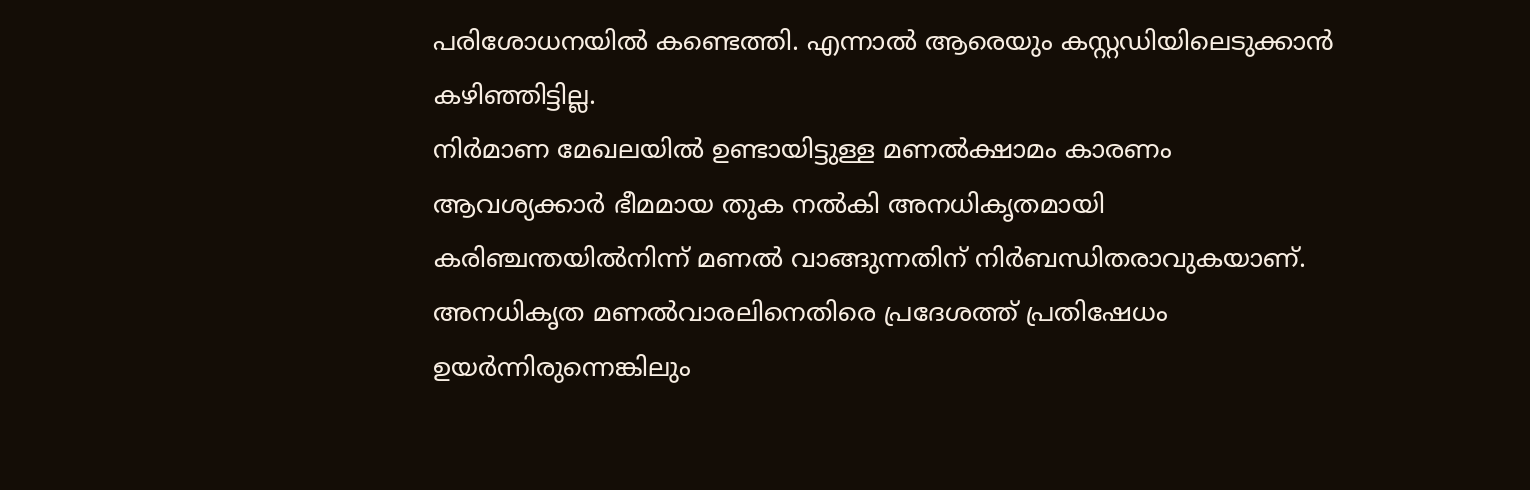പരിശോധനയില്‍ കണ്ടെത്തി. എന്നാല്‍ ആരെയും കസ്റ്റഡിയിലെടുക്കാന്‍ കഴിഞ്ഞിട്ടില്ല.
നിര്‍മാണ മേഖലയില്‍ ഉണ്ടായിട്ടുള്ള മണല്‍ക്ഷാമം കാരണം ആവശ്യക്കാര്‍ ഭീമമായ തുക നല്‍കി അനധികൃതമായി കരിഞ്ചന്തയില്‍നിന്ന് മണല്‍ വാങ്ങുന്നതിന് നിര്‍ബന്ധിതരാവുകയാണ്.
അനധികൃത മണല്‍വാരലിനെതിരെ പ്രദേശത്ത് പ്രതിഷേധം ഉയര്‍ന്നിരുന്നെങ്കിലും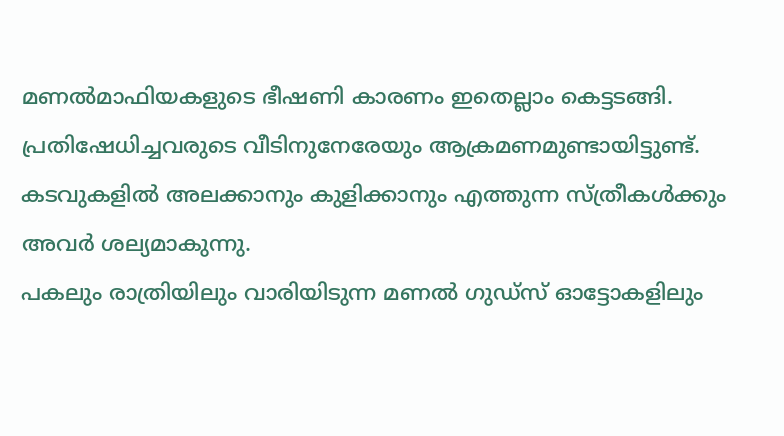മണല്‍മാഫിയകളുടെ ഭീഷണി കാരണം ഇതെല്ലാം കെട്ടടങ്ങി. പ്രതിഷേധിച്ചവരുടെ വീടിനുനേരേയും ആക്രമണമുണ്ടായിട്ടുണ്ട്. കടവുകളില്‍ അലക്കാനും കുളിക്കാനും എത്തുന്ന സ്ത്രീകള്‍ക്കും അവര്‍ ശല്യമാകുന്നു.
പകലും രാത്രിയിലും വാരിയിടുന്ന മണല്‍ ഗുഡ്‌സ് ഓട്ടോകളിലും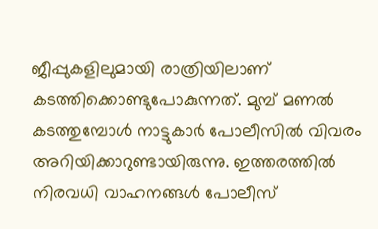ജീപ്പുകളിലുമായി രാത്രിയിലാണ് കടത്തിക്കൊണ്ടുപോകുന്നത്. മുമ്പ് മണല്‍ കടത്തുമ്പോള്‍ നാട്ടുകാര്‍ പോലീസില്‍ വിവരം അറിയിക്കാറുണ്ടായിരുന്നു. ഇത്തരത്തില്‍ നിരവധി വാഹനങ്ങള്‍ പോലീസ്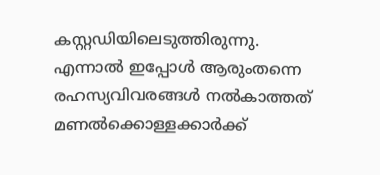കസ്റ്റഡിയിലെടുത്തിരുന്നു. എന്നാല്‍ ഇപ്പോള്‍ ആരുംതന്നെ രഹസ്യവിവരങ്ങള്‍ നല്‍കാത്തത് മണല്‍ക്കൊള്ളക്കാര്‍ക്ക്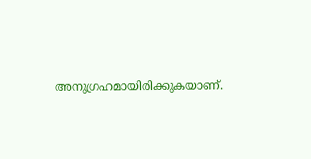അനുഗ്രഹമായിരിക്കുകയാണ്.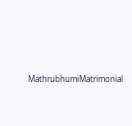MathrubhumiMatrimonial